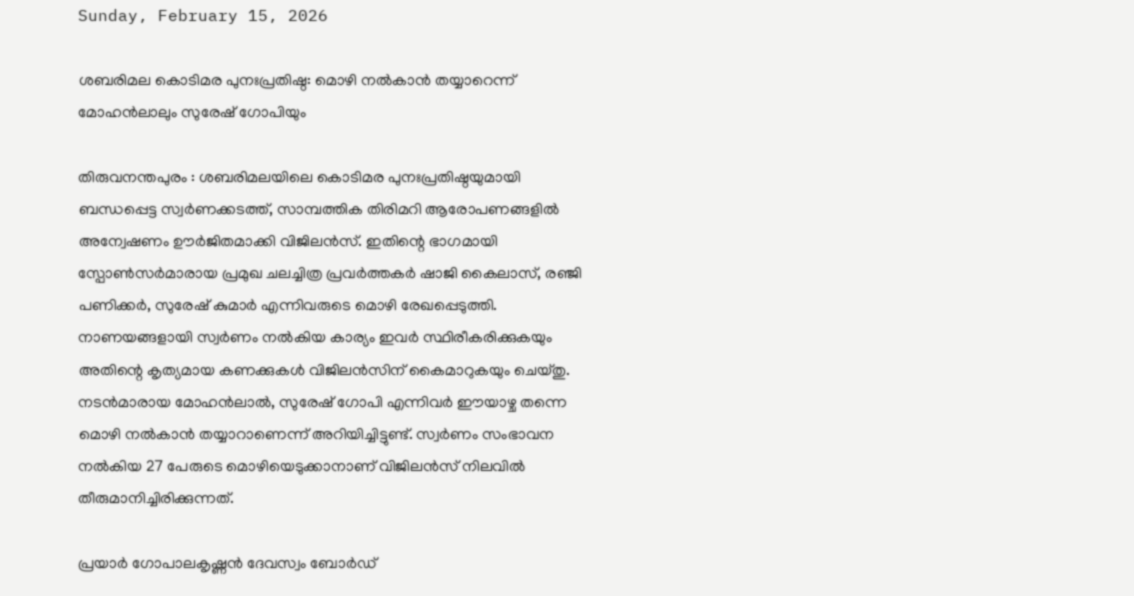Sunday, February 15, 2026

ശബരിമല കൊടിമര പുനഃപ്രതിഷ്ഠ: മൊഴി നൽകാൻ തയ്യാറെന്ന് മോഹൻലാലും സുരേഷ് ഗോപിയും

തിരുവനന്തപുരം : ശബരിമലയിലെ കൊടിമര പുനഃപ്രതിഷ്ഠയുമായി ബന്ധപ്പെട്ട സ്വർണക്കടത്ത്, സാമ്പത്തിക തിരിമറി ആരോപണങ്ങളിൽ അന്വേഷണം ഊർജിതമാക്കി വിജിലൻസ്. ഇതിന്റെ ഭാഗമായി സ്പോൺസർമാരായ പ്രമുഖ ചലച്ചിത്ര പ്രവർത്തകർ ഷാജി കൈലാസ്, രഞ്ജി പണിക്കർ, സുരേഷ് കുമാർ എന്നിവരുടെ മൊഴി രേഖപ്പെടുത്തി. നാണയങ്ങളായി സ്വർണം നൽകിയ കാര്യം ഇവർ സ്ഥിരീകരിക്കുകയും അതിന്റെ കൃത്യമായ കണക്കുകൾ വിജിലൻസിന് കൈമാറുകയും ചെയ്തു. നടൻമാരായ മോഹൻലാൽ, സുരേഷ് ഗോപി എന്നിവർ ഈയാഴ്ച തന്നെ മൊഴി നൽകാൻ തയ്യാറാണെന്ന് അറിയിച്ചിട്ടുണ്ട്. സ്വർണം സംഭാവന നൽകിയ 27 പേരുടെ മൊഴിയെടുക്കാനാണ് വിജിലൻസ് നിലവിൽ തീരുമാനിച്ചിരിക്കുന്നത്.

പ്രയാർ ഗോപാലകൃഷ്ണൻ ദേവസ്വം ബോർഡ്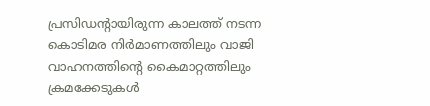പ്രസിഡന്റായിരുന്ന കാലത്ത് നടന്ന കൊടിമര നിർമാണത്തിലും വാജി വാഹനത്തിന്റെ കൈമാറ്റത്തിലും ക്രമക്കേടുകൾ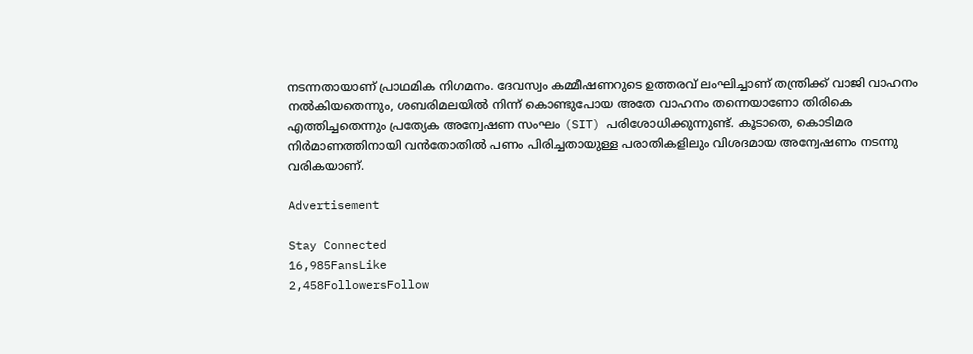നടന്നതായാണ് പ്രാഥമിക നിഗമനം. ദേവസ്വം കമ്മീഷണറുടെ ഉത്തരവ് ലംഘിച്ചാണ് തന്ത്രിക്ക് വാജി വാഹനം നൽകിയതെന്നും, ശബരിമലയിൽ നിന്ന് കൊണ്ടുപോയ അതേ വാഹനം തന്നെയാണോ തിരികെ എത്തിച്ചതെന്നും പ്രത്യേക അന്വേഷണ സംഘം (SIT) പരിശോധിക്കുന്നുണ്ട്. കൂടാതെ, കൊടിമര നിർമാണത്തിനായി വൻതോതിൽ പണം പിരിച്ചതായുള്ള പരാതികളിലും വിശദമായ അന്വേഷണം നടന്നു വരികയാണ്.

Advertisement

Stay Connected
16,985FansLike
2,458FollowersFollow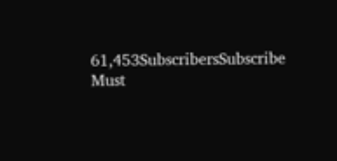61,453SubscribersSubscribe
Must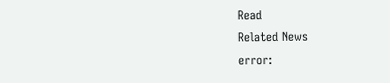Read
Related News
error: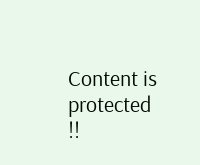Content is protected !!